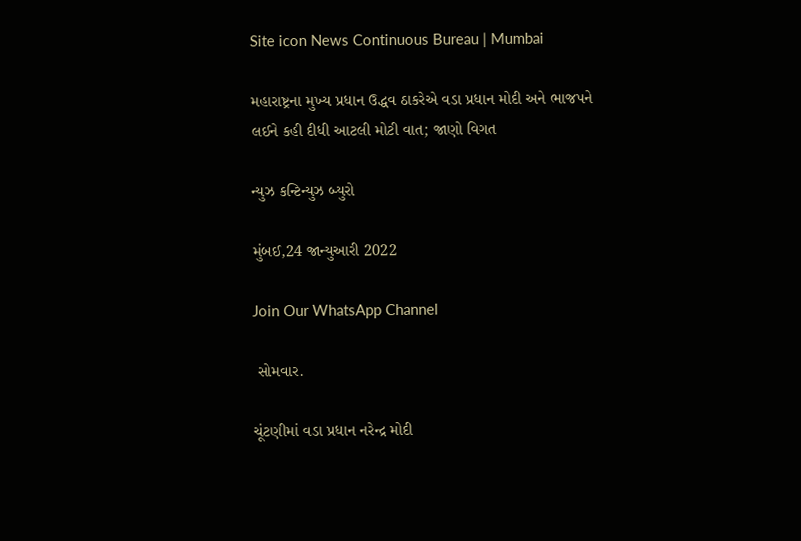Site icon News Continuous Bureau | Mumbai

મહારાષ્ટ્રના મુખ્ય પ્રધાન ઉદ્ધવ ઠાકરેએ વડા પ્રધાન મોદી અને ભાજપને લઈને કહી દીધી આટલી મોટી વાત; જાણો વિગત

ન્યુઝ કન્ટિન્યુઝ બ્યુરો

મુંબઈ,24 જાન્યુઆરી 2022

Join Our WhatsApp Channel

 સોમવાર.

ચૂંટણીમાં વડા પ્રધાન નરેન્દ્ર મોદી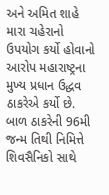અને અમિત શાહે મારા ચહેરાનો ઉપયોગ કર્યો હોવાનો આરોપ મહારાષ્ટ્રના મુખ્ય પ્રધાન ઉદ્ધવ ઠાકરેએ કર્યો છે. બાળ ઠાકરેની 96મી જન્મ તિથી નિમિત્તે શિવસૈનિકો સાથે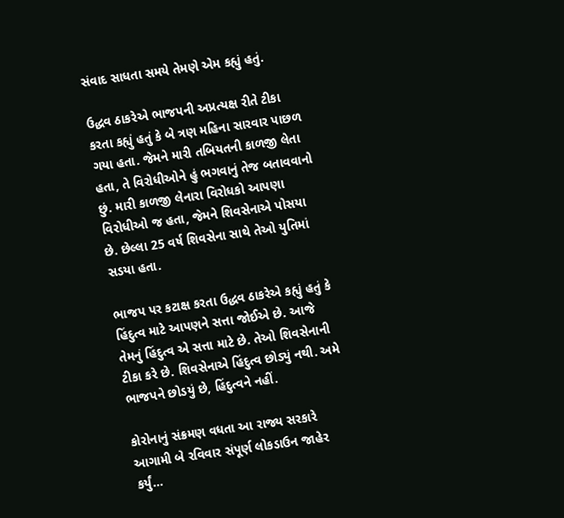સંવાદ સાધતા સમયે તેમણે એમ કહ્યું હતું.

ઉદ્ધવ ઠાકરેએ ભાજપની અપ્રત્યક્ષ રીતે ટીકા કરતા કહ્યું હતું કે બે ત્રણ મહિના સારવાર પાછળ ગયા હતા. જેમને મારી તબિયતની કાળજી લેતા હતા, તે વિરોધીઓને હું ભગવાનું તેજ બતાવવાનો છું. મારી કાળજી લેનારા વિરોધકો આપણા વિરોધીઓ જ હતા, જેમને શિવસેનાએ પોસયા છે. છેલ્લા 25 વર્ષ શિવસેના સાથે તેઓ યુતિમાં સડયા હતા.

ભાજપ પર કટાક્ષ કરતા ઉદ્ધવ ઠાકરેએ કહ્યું હતું કે હિંદુત્વ માટે આપણને સત્તા જોઈએ છે. આજે તેમનું હિંદુત્વ એ સત્તા માટે છે. તેઓ શિવસેનાની ટીકા કરે છે. શિવસેનાએ હિંદુત્વ છોડ્યું નથી. અમે ભાજપને છોડયું છે, હિંદુત્વને નહીં.

કોરોનાનું સંક્રમણ વધતા આ રાજ્ય સરકારે આગામી બે રવિવાર સંપૂર્ણ લોકડાઉન જાહેર કર્યું…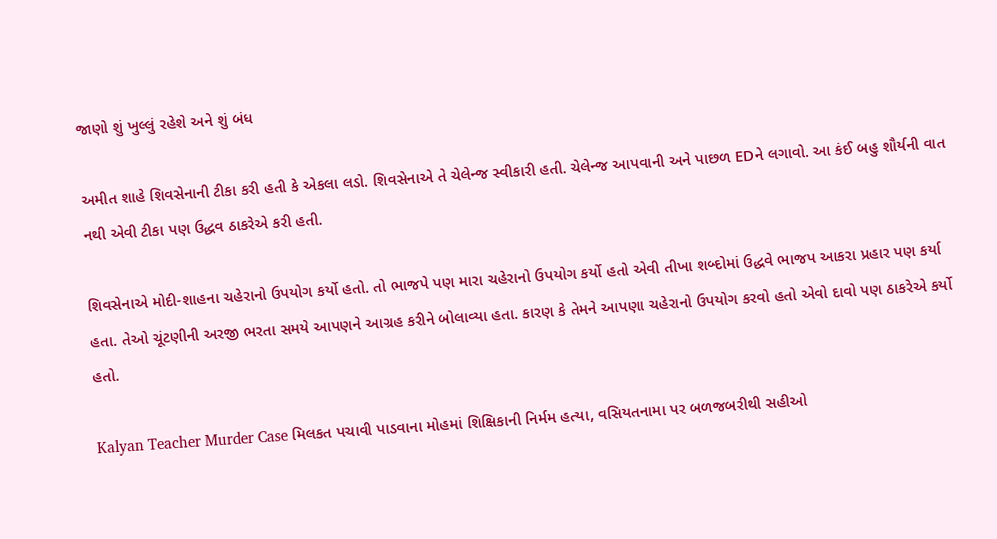જાણો શું ખુલ્લું રહેશે અને શું બંધ

અમીત શાહે શિવસેનાની ટીકા કરી હતી કે એકલા લડો. શિવસેનાએ તે ચેલેન્જ સ્વીકારી હતી. ચેલેન્જ આપવાની અને પાછળ EDને લગાવો. આ કંઈ બહુ શૌર્યની વાત નથી એવી ટીકા પણ ઉદ્ધવ ઠાકરેએ કરી હતી.

શિવસેનાએ મોદી-શાહના ચહેરાનો ઉપયોગ કર્યો હતો. તો ભાજપે પણ મારા ચહેરાનો ઉપયોગ કર્યો હતો એવી તીખા શબ્દોમાં ઉદ્ધવે ભાજપ આકરા પ્રહાર પણ કર્યા હતા. તેઓ ચૂંટણીની અરજી ભરતા સમયે આપણને આગ્રહ કરીને બોલાવ્યા હતા. કારણ કે તેમને આપણા ચહેરાનો ઉપયોગ કરવો હતો એવો દાવો પણ ઠાકરેએ કર્યો હતો.

Kalyan Teacher Murder Case મિલકત પચાવી પાડવાના મોહમાં શિક્ષિકાની નિર્મમ હત્યા, વસિયતનામા પર બળજબરીથી સહીઓ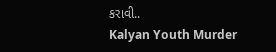કરાવી..
Kalyan Youth Murder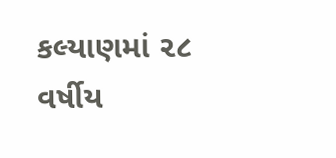કલ્યાણમાં ૨૮ વર્ષીય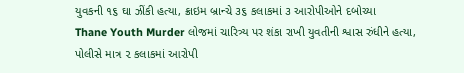યુવકની ૧૬ ઘા ઝીંકી હત્યા, ક્રાઇમ બ્રાન્ચે ૩૬ કલાકમાં ૩ આરોપીઓને દબોચ્યા
Thane Youth Murder લોજમાં ચારિત્ર્ય પર શંકા રાખી યુવતીની શ્વાસ રુંધીને હત્યા, પોલીસે માત્ર ૨ કલાકમાં આરોપી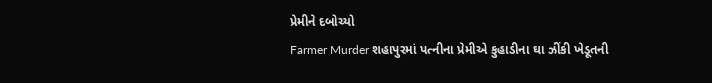પ્રેમીને દબોચ્યો
Farmer Murder શહાપુરમાં પત્નીના પ્રેમીએ કુહાડીના ઘા ઝીંકી ખેડૂતની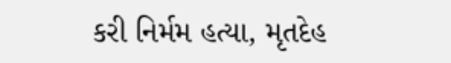કરી નિર્મમ હત્યા, મૃતદેહ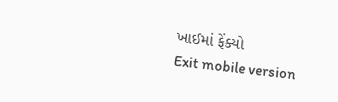ખાઈમાં ફેંક્યો
Exit mobile version